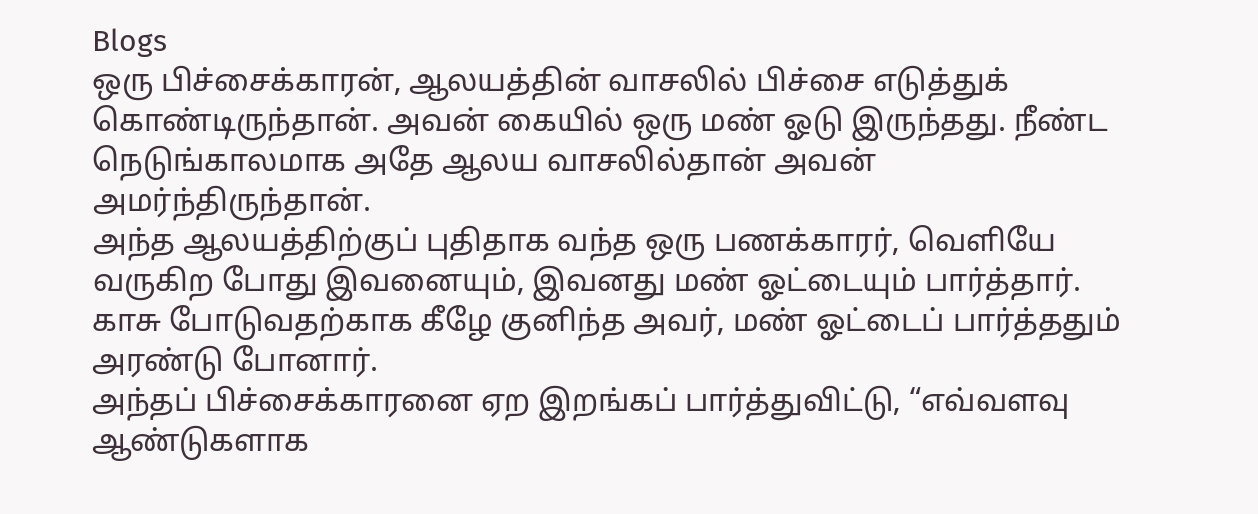Blogs
ஒரு பிச்சைக்காரன், ஆலயத்தின் வாசலில் பிச்சை எடுத்துக் கொண்டிருந்தான். அவன் கையில் ஒரு மண் ஓடு இருந்தது. நீண்ட நெடுங்காலமாக அதே ஆலய வாசலில்தான் அவன் அமர்ந்திருந்தான்.
அந்த ஆலயத்திற்குப் புதிதாக வந்த ஒரு பணக்காரர், வெளியே வருகிற போது இவனையும், இவனது மண் ஓட்டையும் பார்த்தார். காசு போடுவதற்காக கீழே குனிந்த அவர், மண் ஓட்டைப் பார்த்ததும் அரண்டு போனார்.
அந்தப் பிச்சைக்காரனை ஏற இறங்கப் பார்த்துவிட்டு, “எவ்வளவு ஆண்டுகளாக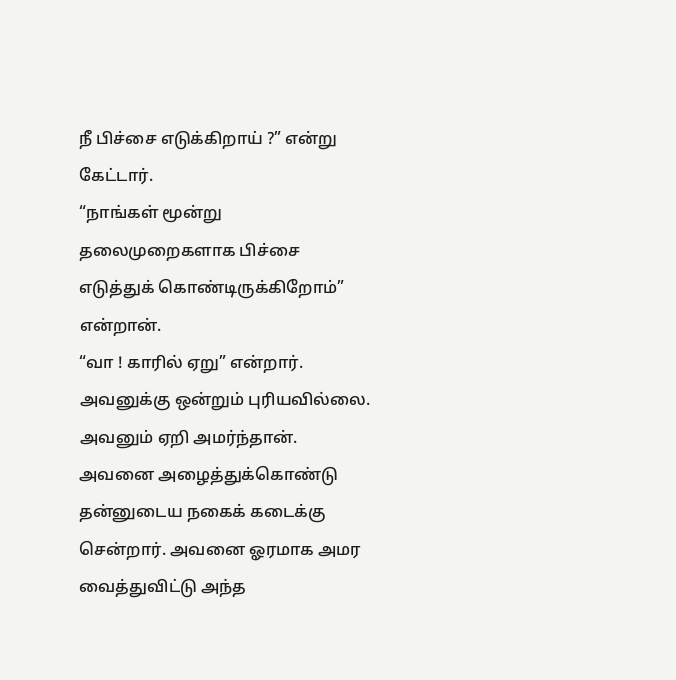நீ பிச்சை எடுக்கிறாய் ?” என்று கேட்டார்.
“நாங்கள் மூன்று தலைமுறைகளாக பிச்சை எடுத்துக் கொண்டிருக்கிறோம்” என்றான்.
“வா ! காரில் ஏறு” என்றார்.
அவனுக்கு ஒன்றும் புரியவில்லை. அவனும் ஏறி அமர்ந்தான். அவனை அழைத்துக்கொண்டு தன்னுடைய நகைக் கடைக்கு சென்றார். அவனை ஓரமாக அமர வைத்துவிட்டு அந்த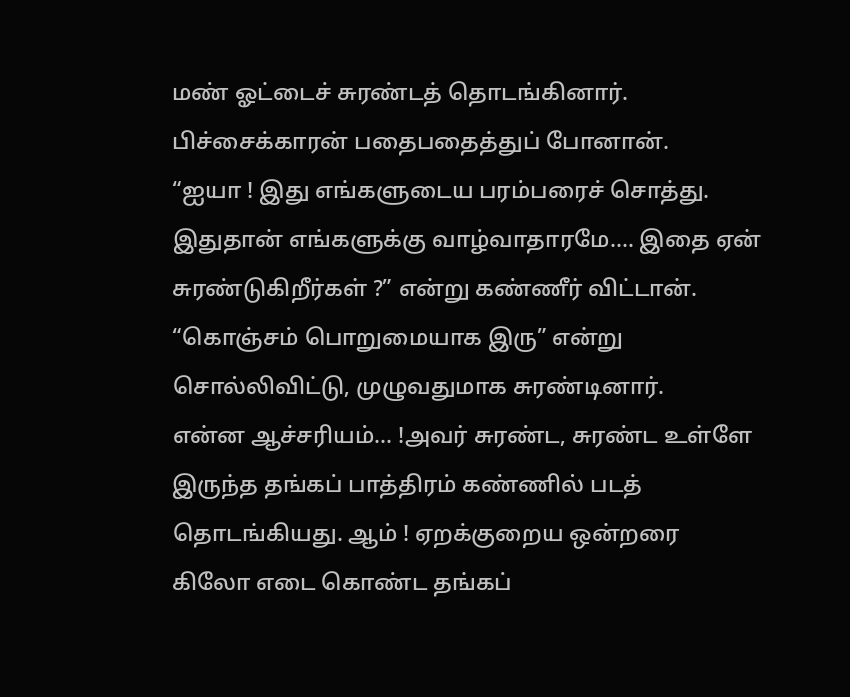மண் ஓட்டைச் சுரண்டத் தொடங்கினார்.
பிச்சைக்காரன் பதைபதைத்துப் போனான்.
“ஐயா ! இது எங்களுடைய பரம்பரைச் சொத்து. இதுதான் எங்களுக்கு வாழ்வாதாரமே…. இதை ஏன் சுரண்டுகிறீர்கள் ?” என்று கண்ணீர் விட்டான்.
“கொஞ்சம் பொறுமையாக இரு” என்று சொல்லிவிட்டு, முழுவதுமாக சுரண்டினார்.
என்ன ஆச்சரியம்… !அவர் சுரண்ட, சுரண்ட உள்ளே இருந்த தங்கப் பாத்திரம் கண்ணில் படத் தொடங்கியது. ஆம் ! ஏறக்குறைய ஒன்றரை கிலோ எடை கொண்ட தங்கப்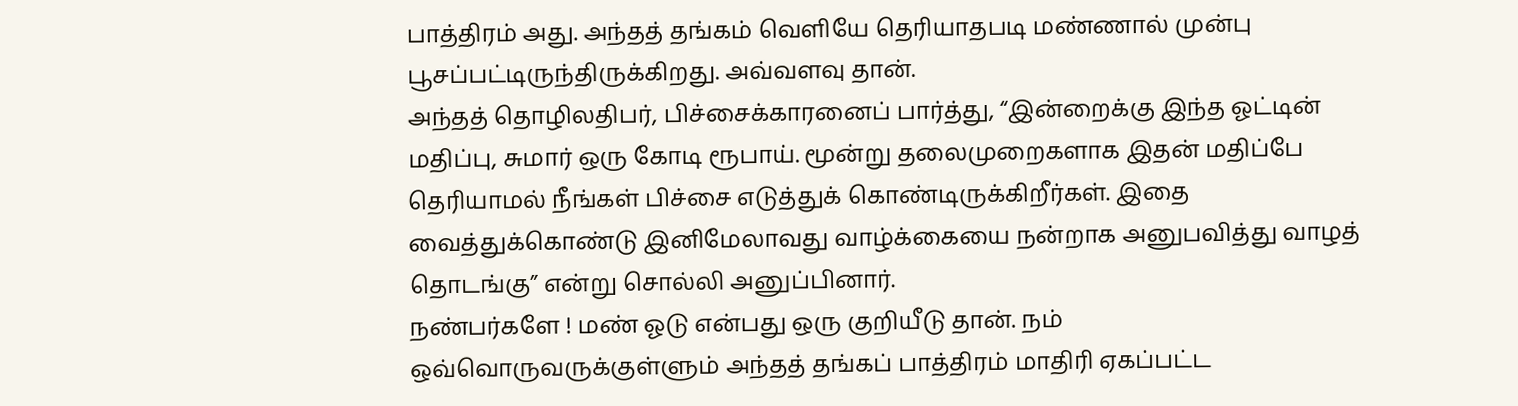பாத்திரம் அது. அந்தத் தங்கம் வெளியே தெரியாதபடி மண்ணால் முன்பு பூசப்பட்டிருந்திருக்கிறது. அவ்வளவு தான்.
அந்தத் தொழிலதிபர், பிச்சைக்காரனைப் பார்த்து, “இன்றைக்கு இந்த ஓட்டின் மதிப்பு, சுமார் ஒரு கோடி ரூபாய். மூன்று தலைமுறைகளாக இதன் மதிப்பே தெரியாமல் நீங்கள் பிச்சை எடுத்துக் கொண்டிருக்கிறீர்கள். இதை வைத்துக்கொண்டு இனிமேலாவது வாழ்க்கையை நன்றாக அனுபவித்து வாழத் தொடங்கு” என்று சொல்லி அனுப்பினார்.
நண்பர்களே ! மண் ஓடு என்பது ஒரு குறியீடு தான். நம் ஒவ்வொருவருக்குள்ளும் அந்தத் தங்கப் பாத்திரம் மாதிரி ஏகப்பட்ட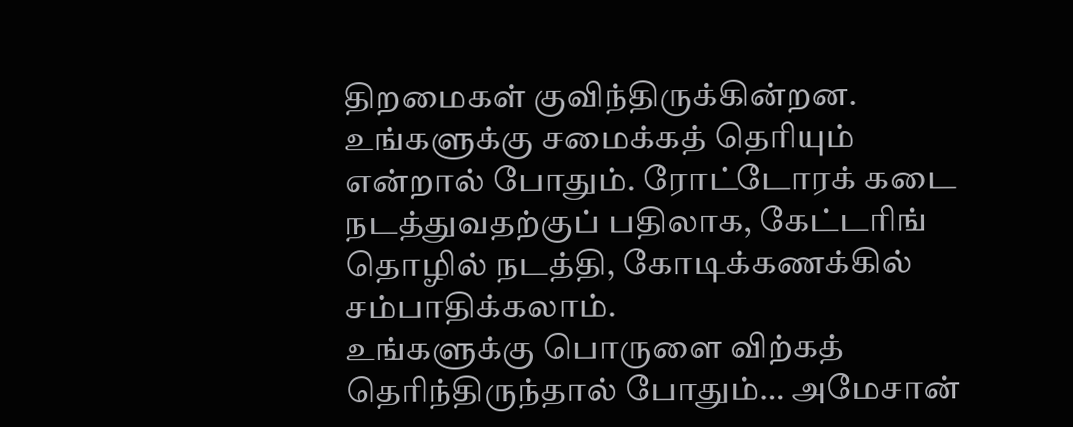திறமைகள் குவிந்திருக்கின்றன. உங்களுக்கு சமைக்கத் தெரியும் என்றால் போதும். ரோட்டோரக் கடை நடத்துவதற்குப் பதிலாக, கேட்டரிங் தொழில் நடத்தி, கோடிக்கணக்கில் சம்பாதிக்கலாம்.
உங்களுக்கு பொருளை விற்கத் தெரிந்திருந்தால் போதும்… அமேசான்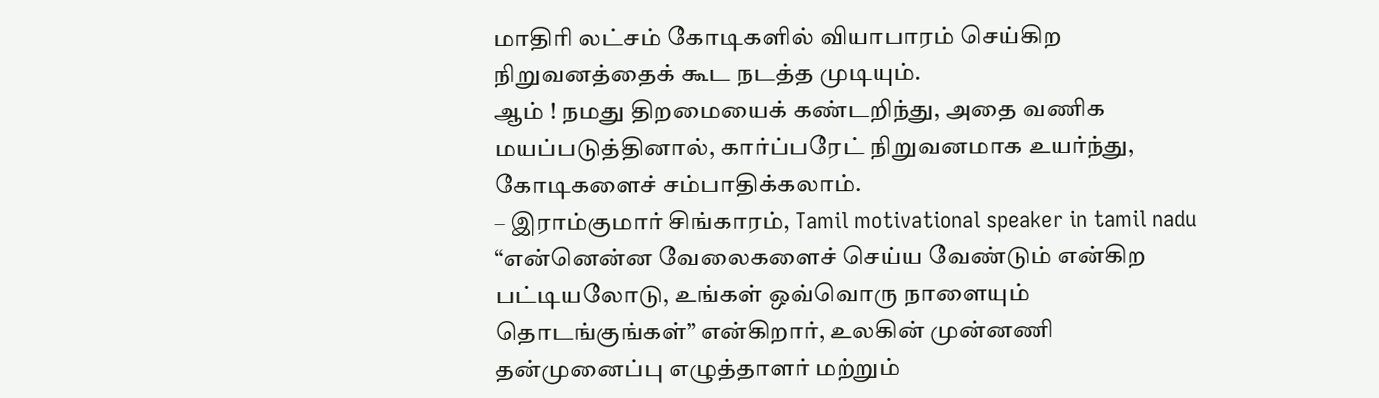மாதிரி லட்சம் கோடிகளில் வியாபாரம் செய்கிற நிறுவனத்தைக் கூட நடத்த முடியும்.
ஆம் ! நமது திறமையைக் கண்டறிந்து, அதை வணிக மயப்படுத்தினால், கார்ப்பரேட் நிறுவனமாக உயர்ந்து, கோடிகளைச் சம்பாதிக்கலாம்.
– இராம்குமார் சிங்காரம், Tamil motivational speaker in tamil nadu
“என்னென்ன வேலைகளைச் செய்ய வேண்டும் என்கிற பட்டியலோடு, உங்கள் ஒவ்வொரு நாளையும் தொடங்குங்கள்” என்கிறார், உலகின் முன்னணி தன்முனைப்பு எழுத்தாளர் மற்றும்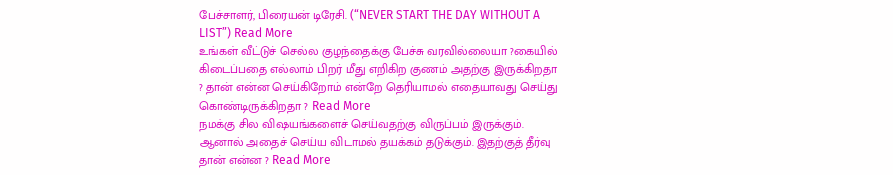பேச்சாளர், பிரையன் டிரேசி. (“NEVER START THE DAY WITHOUT A LIST”) Read More
உங்கள் வீட்டுச் செல்ல குழந்தைக்கு பேச்சு வரவில்லையா ?கையில் கிடைப்பதை எல்லாம் பிறர் மீது எறிகிற குணம் அதற்கு இருக்கிறதா ? தான் என்ன செய்கிறோம் என்றே தெரியாமல் எதையாவது செய்து கொண்டிருக்கிறதா ? Read More
நமக்கு சில விஷயங்களைச் செய்வதற்கு விருப்பம் இருக்கும். ஆனால் அதைச் செய்ய விடாமல் தயக்கம் தடுக்கும். இதற்குத் தீர்வு தான் என்ன ? Read More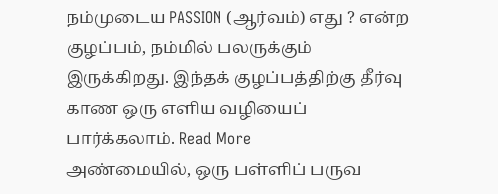நம்முடைய PASSION (ஆர்வம்) எது ? என்ற குழப்பம், நம்மில் பலருக்கும் இருக்கிறது. இந்தக் குழப்பத்திற்கு தீர்வு காண ஒரு எளிய வழியைப் பார்க்கலாம். Read More
அண்மையில், ஒரு பள்ளிப் பருவ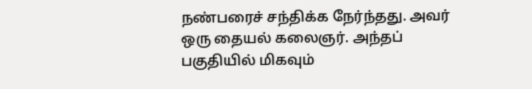நண்பரைச் சந்திக்க நேர்ந்தது. அவர் ஒரு தையல் கலைஞர். அந்தப் பகுதியில் மிகவும்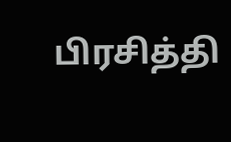பிரசித்தி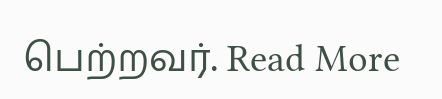பெற்றவர். Read More